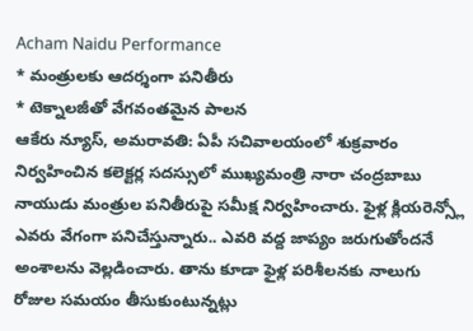Acham Naidu Performance
* మంత్రులకు ఆదర్శంగా పనితీరు
* టెక్నాలజీతో వేగవంతమైన పాలన
ఆకేరు న్యూస్, అమరావతి: ఏపీ సచివాలయంలో శుక్రవారం నిర్వహించిన కలెక్టర్ల సదస్సులో ముఖ్యమంత్రి నారా చంద్రబాబు నాయుడు మంత్రుల పనితీరుపై సమీక్ష నిర్వహించారు. ఫైళ్ల క్లియరెన్స్లో ఎవరు వేగంగా పనిచేస్తున్నారు.. ఎవరి వద్ద జాప్యం జరుగుతోందనే అంశాలను వెల్లడించారు. తాను కూడా ఫైళ్ల పరిశీలనకు నాలుగు రోజుల సమయం తీసుకుంటున్నట్లు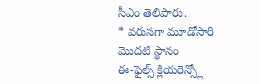సీఎం తెలిపారు.
* వరుసగా మూడోసారి మొదటి స్థానం
ఈ-ఫైల్స్ క్లియరెన్స్లో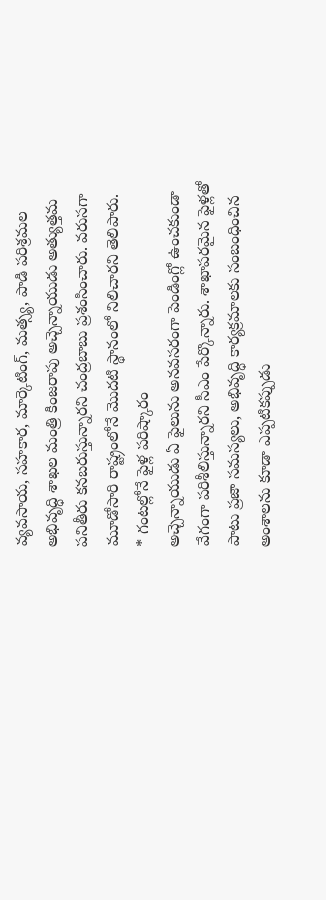వ్యవసాయ, సహకార, మార్కెటింగ్, మత్స్య, పాడి పరిశ్రమల అభివృద్ధి శాఖల మంత్రి కింజరాపు అచ్చెన్నాయుడు అత్యుత్తమ పనితీరు కనబరుస్తున్నారని చంద్రబాబు ప్రశంసించారు. వరుసగా మూడోసారి రాష్ట్రంలోనే మొదటి స్థానంలో నిలిచారని తెలిపారు.
* గంటల్లోనే ఫైళ్ల పరిష్కారం
అచ్చెన్నాయుడు ఏ ఫైలును అనవసరంగా పెండింగ్లో ఉంచకుండా వేగంగా పరిశీలిస్తున్నారని సీఎం పేర్కొన్నారు. శాఖాపరమైన ఫైళ్లతో పాటు ప్రజా సమస్యలు, అభివృద్ధి కార్యక్రమాలకు సంబంధించిన అంశాలను కూడా ఎప్పటికప్పుడు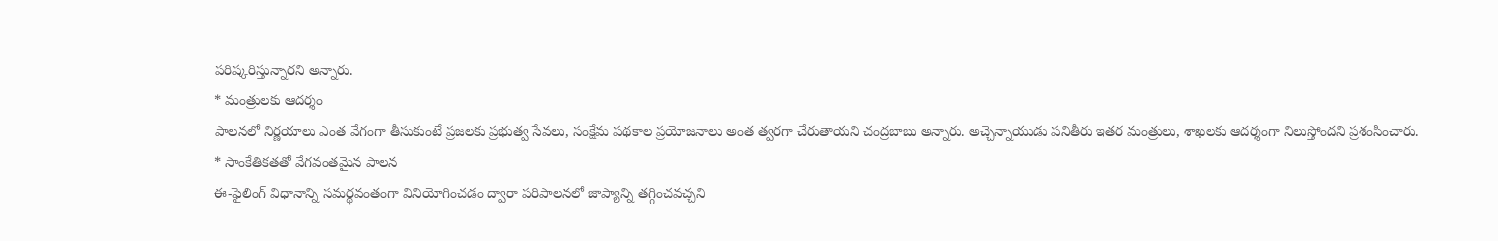పరిష్కరిస్తున్నారని అన్నారు.
* మంత్రులకు ఆదర్శం
పాలనలో నిర్ణయాలు ఎంత వేగంగా తీసుకుంటే ప్రజలకు ప్రభుత్వ సేవలు, సంక్షేమ పథకాల ప్రయోజనాలు అంత త్వరగా చేరుతాయని చంద్రబాబు అన్నారు. అచ్చెన్నాయుడు పనితీరు ఇతర మంత్రులు, శాఖలకు ఆదర్శంగా నిలుస్తోందని ప్రశంసించారు.
* సాంకేతికతతో వేగవంతమైన పాలన
ఈ-ఫైలింగ్ విధానాన్ని సమర్థవంతంగా వినియోగించడం ద్వారా పరిపాలనలో జాప్యాన్ని తగ్గించవచ్చని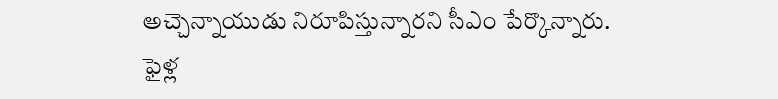అచ్చెన్నాయుడు నిరూపిస్తున్నారని సీఎం పేర్కొన్నారు. ఫైళ్ల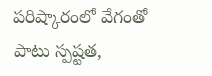పరిష్కారంలో వేగంతో పాటు స్పష్టత,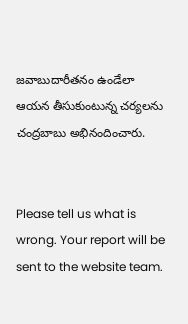జవాబుదారీతనం ఉండేలా ఆయన తీసుకుంటున్న చర్యలను చంద్రబాబు అభినందించారు.


Please tell us what is wrong. Your report will be sent to the website team.